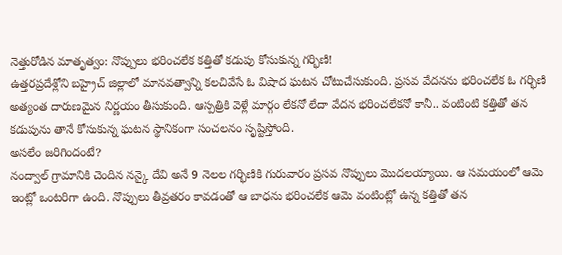నెత్తురోడిన మాతృత్వం: నొప్పులు భరించలేక కత్తితో కడుపు కోసుకున్న గర్భిణి!
ఉత్తరప్రదేశ్లోని బహ్రైచ్ జిల్లాలో మానవత్వాన్ని కలచివేసే ఓ విషాద ఘటన చోటుచేసుకుంది. ప్రసవ వేదనను భరించలేక ఓ గర్భిణి అత్యంత దారుణమైన నిర్ణయం తీసుకుంది. ఆస్పత్రికి వెళ్లే మార్గం లేకనో లేదా వేదన భరించలేకనో కానీ.. వంటింటి కత్తితో తన కడుపును తానే కోసుకున్న ఘటన స్థానికంగా సంచలనం సృష్టిస్తోంది.
అసలేం జరిగిందంటే?
నంద్వాల్ గ్రామానికి చెందిన నన్కై దేవి అనే 9 నెలల గర్భిణికి గురువారం ప్రసవ నొప్పులు మొదలయ్యాయి. ఆ సమయంలో ఆమె ఇంట్లో ఒంటరిగా ఉంది. నొప్పులు తీవ్రతరం కావడంతో ఆ బాధను భరించలేక ఆమె వంటింట్లో ఉన్న కత్తితో తన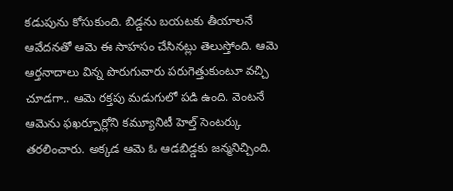కడుపును కోసుకుంది. బిడ్డను బయటకు తీయాలనే ఆవేదనతో ఆమె ఈ సాహసం చేసినట్లు తెలుస్తోంది. ఆమె ఆర్తనాదాలు విన్న పొరుగువారు పరుగెత్తుకుంటూ వచ్చి చూడగా.. ఆమె రక్తపు మడుగులో పడి ఉంది. వెంటనే ఆమెను ఫఖర్పూర్లోని కమ్యూనిటీ హెల్త్ సెంటర్కు తరలించారు. అక్కడ ఆమె ఓ ఆడబిడ్డకు జన్మనిచ్చింది.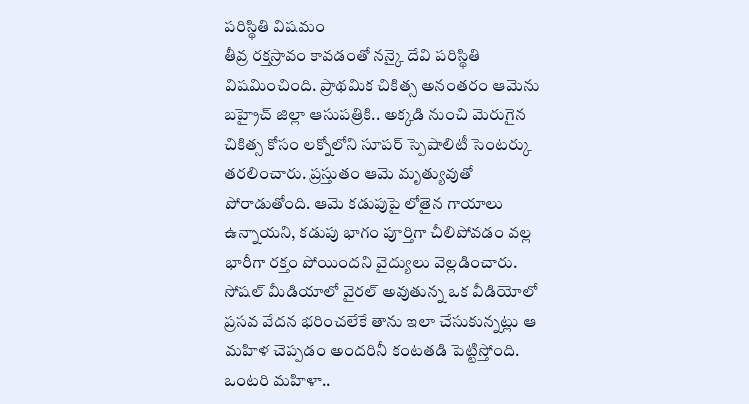పరిస్థితి విషమం
తీవ్ర రక్తస్రావం కావడంతో నన్కై దేవి పరిస్థితి విషమించింది. ప్రాథమిక చికిత్స అనంతరం ఆమెను బహ్రైచ్ జిల్లా ఆసుపత్రికి.. అక్కడి నుంచి మెరుగైన చికిత్స కోసం లక్నోలోని సూపర్ స్పెషాలిటీ సెంటర్కు తరలించారు. ప్రస్తుతం ఆమె మృత్యువుతో పోరాడుతోంది. ఆమె కడుపుపై లోతైన గాయాలు ఉన్నాయని, కడుపు భాగం పూర్తిగా చీలిపోవడం వల్ల భారీగా రక్తం పోయిందని వైద్యులు వెల్లడించారు. సోషల్ మీడియాలో వైరల్ అవుతున్న ఒక వీడియోలో ప్రసవ వేదన భరించలేకే తాను ఇలా చేసుకున్నట్లు ఆ మహిళ చెప్పడం అందరినీ కంటతడి పెట్టిస్తోంది.
ఒంటరి మహిళా..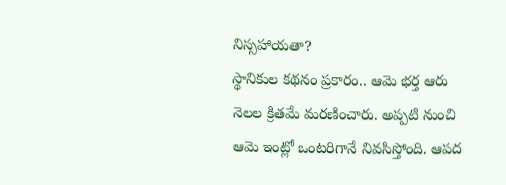నిస్సహాయతా?
స్థానికుల కథనం ప్రకారం.. ఆమె భర్త ఆరు నెలల క్రితమే మరణించారు. అప్పటి నుంచి ఆమె ఇంట్లో ఒంటరిగానే నివసిస్తోంది. ఆపద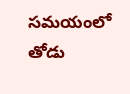సమయంలో తోడు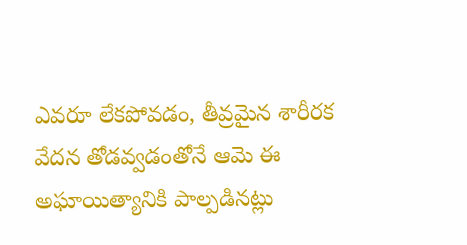ఎవరూ లేకపోవడం, తీవ్రమైన శారీరక వేదన తోడవ్వడంతోనే ఆమె ఈ అఘాయిత్యానికి పాల్పడినట్లు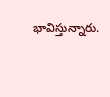భావిస్తున్నారు.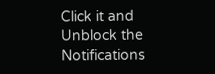Click it and Unblock the Notifications